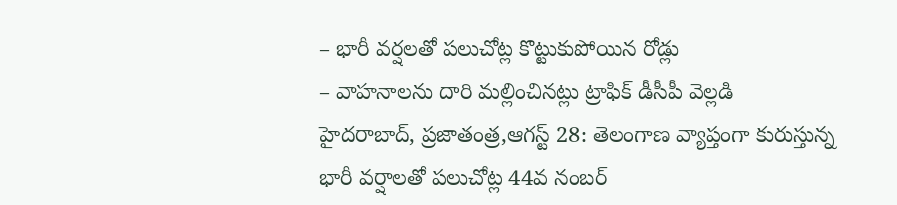– భారీ వర్షలతో పలుచోట్ల కొట్టుకుపోయిన రోడ్లు
– వాహనాలను దారి మల్లించినట్లు ట్రాఫిక్ డీసీపీ వెల్లడి
హైదరాబాద్, ప్రజాతంత్ర,ఆగస్ట్ 28: తెలంగాణ వ్యాప్తంగా కురుస్తున్న భారీ వర్షాలతో పలుచోట్ల 44వ నంబర్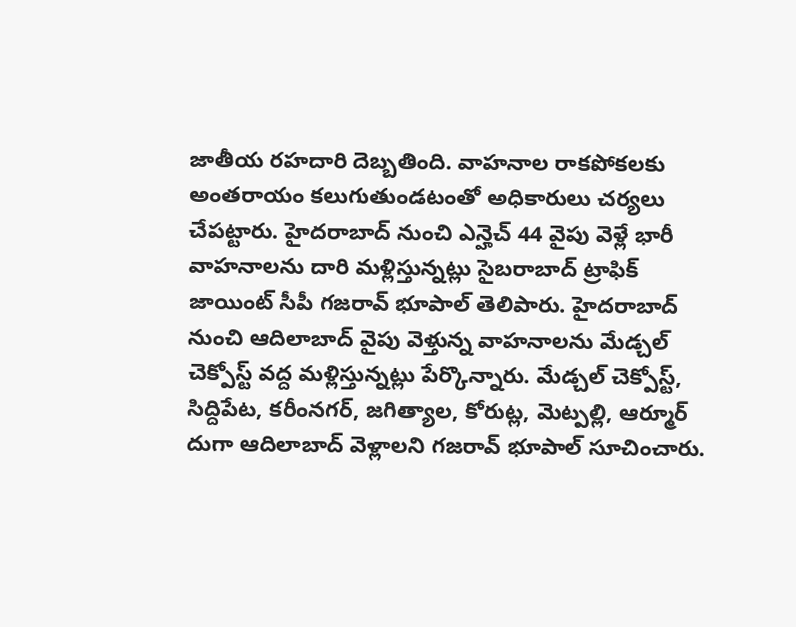జాతీయ రహదారి దెబ్బతింది. వాహనాల రాకపోకలకు అంతరాయం కలుగుతుండటంతో అధికారులు చర్యలు చేపట్టారు. హైదరాబాద్ నుంచి ఎన్హెచ్ 44 వైపు వెళ్లే భారీ వాహనాలను దారి మళ్లిస్తున్నట్లు సైబరాబాద్ ట్రాఫిక్ జాయింట్ సీపీ గజరావ్ భూపాల్ తెలిపారు. హైదరాబాద్ నుంచి ఆదిలాబాద్ వైపు వెళ్తున్న వాహనాలను మేడ్చల్ చెక్పోస్ట్ వద్ద మళ్లిస్తున్నట్లు పేర్కొన్నారు. మేడ్చల్ చెక్పోస్ట్, సిద్దిపేట, కరీంనగర్, జగిత్యాల, కోరుట్ల, మెట్పల్లి, ఆర్మూర్ దుగా ఆదిలాబాద్ వెళ్లాలని గజరావ్ భూపాల్ సూచించారు.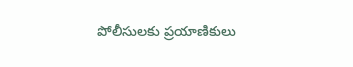పోలీసులకు ప్రయాణికులు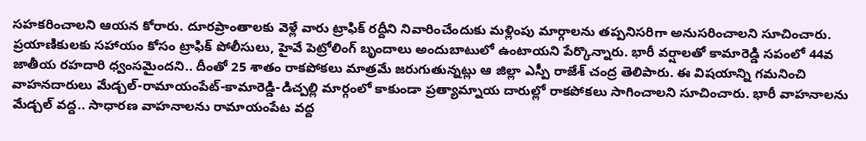సహకరించాలని ఆయన కోరారు. దూరప్రాంతాలకు వెళ్లే వారు ట్రాఫిక్ రద్దీని నివారించేందుకు మళ్లింపు మార్గాలను తప్పనిసరిగా అనుసరించాలని సూచించారు. ప్రయాణికులకు సహాయం కోసం ట్రాఫిక్ పోలీసులు, హైవే పెట్రోలింగ్ బృందాలు అందుబాటులో ఉంటాయని పేర్కొన్నారు. భారీ వర్షాలతో కామారెడ్డి సపంలో 44వ జాతీయ రహదారి ధ్వంసమైందని.. దీంతో 25 శాతం రాకపోకలు మాత్రమే జరుగుతున్నట్లు ఆ జిల్లా ఎస్పీ రాజేశ్ చంద్ర తెలిపారు. ఈ విషయాన్ని గమనించి వాహనదారులు మేడ్చల్-రామాయంపేట్-కామారెడ్డి-డిచ్పల్లి మార్గంలో కాకుండా ప్రత్యామ్నాయ దారుల్లో రాకపోకలు సాగించాలని సూచించారు. భారీ వాహనాలను మేడ్చల్ వద్ద.. సాధారణ వాహనాలను రామాయంపేట వద్ద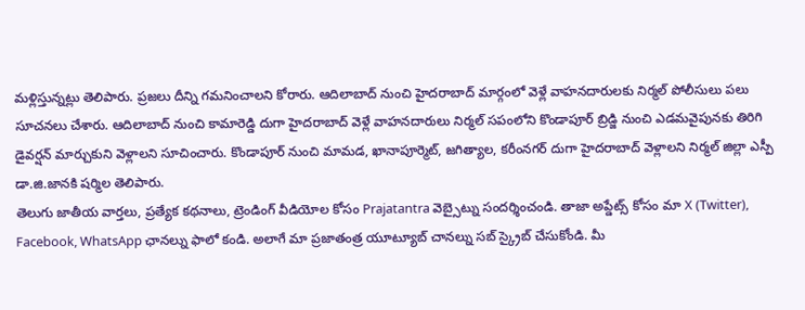మళ్లిస్తున్నట్లు తెలిపారు. ప్రజలు దీన్ని గమనించాలని కోరారు. ఆదిలాబాద్ నుంచి హైదరాబాద్ మార్గంలో వెళ్లే వాహనదారులకు నిర్మల్ పోలీసులు పలు సూచనలు చేశారు. ఆదిలాబాద్ నుంచి కామారెడ్డి దుగా హైదరాబాద్ వెళ్లే వాహనదారులు నిర్మల్ సపంలోని కొండాపూర్ బ్రిడ్జి నుంచి ఎడమవైపునకు తిరిగి డైవర్షన్ మార్చుకుని వెళ్లాలని సూచించారు. కొండాపూర్ నుంచి మామడ, ఖానాపూర్మెట్, జగిత్యాల, కరీంనగర్ దుగా హైదరాబాద్ వెళ్లాలని నిర్మల్ జిల్లా ఎస్పీ డా.జి.జానకి షర్మిల తెలిపారు.
తెలుగు జాతీయ వార్తలు, ప్రత్యేక కథనాలు, ట్రెండింగ్ వీడియోల కోసం Prajatantra వెబ్సైట్ను సందర్శించండి. తాజా అప్డేట్స్ కోసం మా X (Twitter), Facebook, WhatsApp ఛానల్ను ఫాలో కండి. అలాగే మా ప్రజాతంత్ర యూట్యూబ్ చానల్ను సబ్ స్క్రైబ్ చేసుకోండి. మీ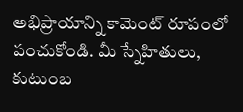అభిప్రాయాన్ని కామెంట్ రూపంలో పంచుకోండి. మీ స్నేహితులు, కుటుంబ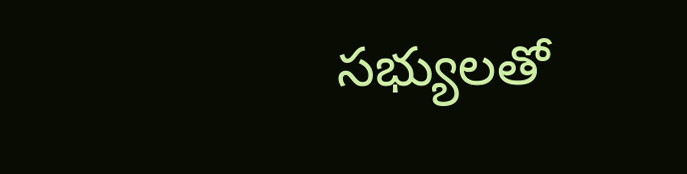సభ్యులతో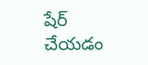షేర్ చేయడం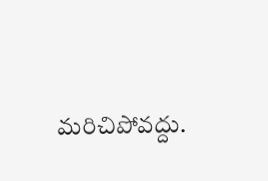మరిచిపోవద్దు.